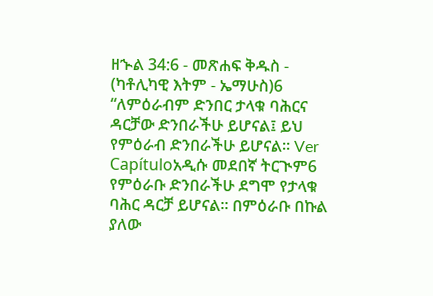ዘኍል 34:6 - መጽሐፍ ቅዱስ - (ካቶሊካዊ እትም - ኤማሁስ)6 “ለምዕራብም ድንበር ታላቁ ባሕርና ዳርቻው ድንበራችሁ ይሆናል፤ ይህ የምዕራብ ድንበራችሁ ይሆናል። Ver Capítuloአዲሱ መደበኛ ትርጒም6 የምዕራቡ ድንበራችሁ ደግሞ የታላቁ ባሕር ዳርቻ ይሆናል። በምዕራቡ በኩል ያለው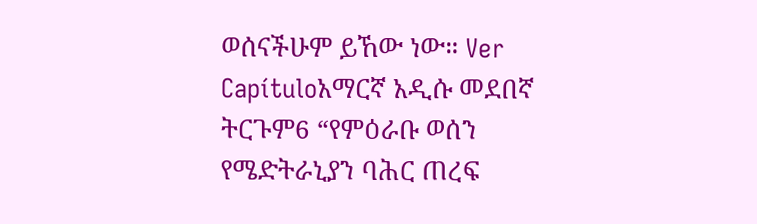ወሰናችሁም ይኸው ነው። Ver Capítuloአማርኛ አዲሱ መደበኛ ትርጉም6 “የምዕራቡ ወሰን የሜድትራኒያን ባሕር ጠረፍ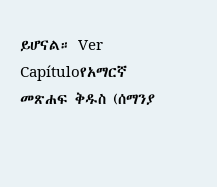ይሆናል። Ver Capítuloየአማርኛ መጽሐፍ ቅዱስ (ሰማንያ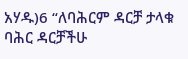አሃዱ)6 “ለባሕርም ዳርቻ ታላቁ ባሕር ዳርቻችሁ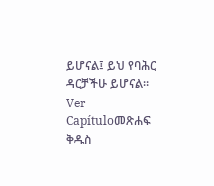ይሆናል፤ ይህ የባሕር ዳርቻችሁ ይሆናል። Ver Capítuloመጽሐፍ ቅዱስ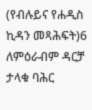(የብሉይና የሐዲስ ኪዳን መጻሕፍት)6 ለምዕራብም ዳርቻ ታላቁ ባሕር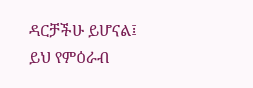ዳርቻችሁ ይሆናል፤ ይህ የምዕራብ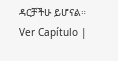ዳርቻችሁ ይሆናል። Ver Capítulo |